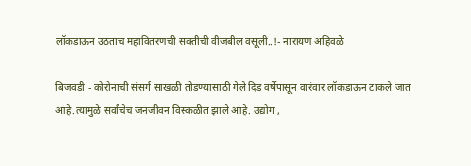लॉकडाऊन उठताच महावितरणची सक्तीची वीजबील वसूली..!- नारायण अहिवळे

बिजवडी - कोरोनाची संसर्ग साखळी तोडण्यासाठी गेले दिड वर्षेपासून वारंवार लॉकडाऊन टाकले जात आहे.त्यामुळे सर्वांचेच जनजीवन विस्कळीत झाले आहे. उद्योग ,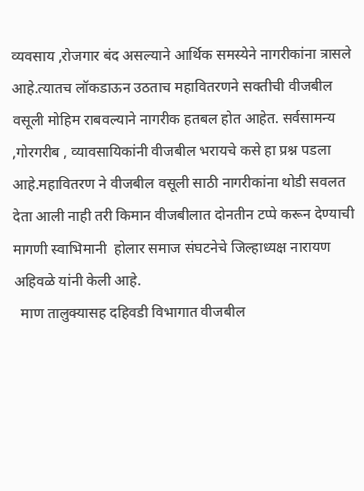व्यवसाय ,रोजगार बंद असल्याने आर्थिक समस्येने नागरीकांना त्रासले आहे.त्यातच लॉकडाऊन उठताच महावितरणने सक्तीची वीजबील वसूली मोहिम राबवल्याने नागरीक हतबल होत आहेत. सर्वसामन्य ,गोरगरीब , व्यावसायिकांनी वीजबील भरायचे कसे हा प्रश्न पडला आहे.महावितरण ने वीजबील वसूली साठी नागरीकांना थोडी सवलत देता आली नाही तरी किमान वीजबीलात दोनतीन टप्पे करून देण्याची मागणी स्वाभिमानी  होलार समाज संघटनेचे जिल्हाध्यक्ष नारायण अहिवळे यांनी केली आहे.
  माण तालुक्यासह दहिवडी विभागात वीजबील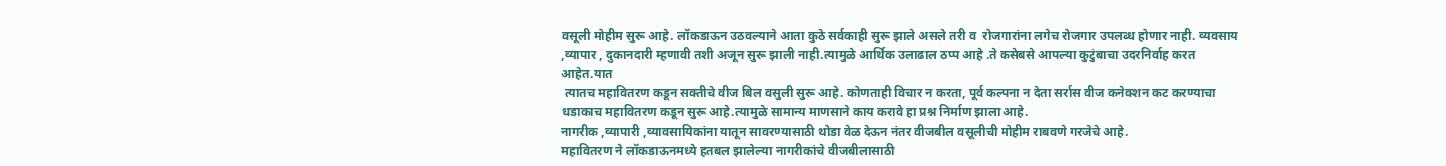वसूली मोहीम सुरू आहे. लॉकडाऊन उठवल्याने आता कुठे सर्वकाही सुरू झाले असले तरी व  रोजगारांना लगेच रोजगार उपलब्ध होणार नाही. व्यवसाय ,व्यापार , दुकानदारी म्हणावी तशी अजून सुरू झाली नाही.त्यामुळे आर्थिक उलाढाल ठप्प आहे .ते कसेबसे आपल्या कुटुंबाचा उदरनिर्वाह करत आहेत.यात
 त्यातच महावितरण कडून सक्तीचे वीज बिल वसुली सुरू आहे. कोणताही विचार न करता, पूर्व कल्पना न देता सर्रास वीज कनेक्शन कट करण्याचा धडाकाच महावितरण कडून सुरू आहे.त्यामुळे सामान्य माणसाने काय करावे हा प्रश्न निर्माण झाला आहे.
नागरीक ,व्यापारी ,व्यावसायिकांना यातून सावरण्यासाठी थोडा वेळ देऊन नंतर वीजबील वसूलीची मोहीम राबवणे गरजेचे आहे.
महावितरण ने लॉकडाऊनमध्ये हतबल झालेल्या नागरीकांचे वीजबीलासाठी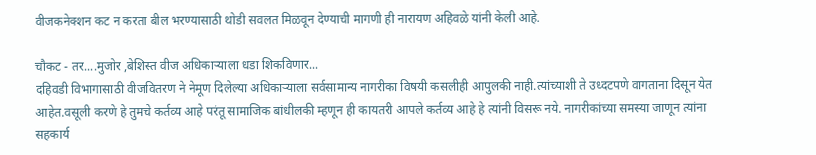वीजकनेक्शन कट न करता बील भरण्यासाठी थोडी सवलत मिळवून देण्याची मागणी ही नारायण अहिवळे यांनी केली आहे.

चौकट - तर....मुजोर ,बेशिस्त वीज अधिकाऱ्याला धडा शिकविणार...
दहिवडी विभागासाठी वीजवितरण ने नेमूण दिलेल्या अधिकाऱ्याला सर्वसामान्य नागरीका विषयी कसलीही आपुलकी नाही.त्यांच्याशी ते उध्दटपणे वागताना दिसून येत आहेत.वसूली करणे हे तुमचे कर्तव्य आहे परंतू सामाजिक बांधीलकी म्हणून ही कायतरी आपले कर्तव्य आहे हे त्यांनी विसरू नये. नागरीकांच्या समस्या जाणून त्यांना सहकार्य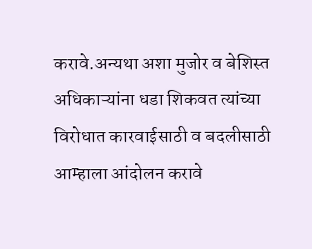करावे.अन्यथा अशा मुजोर व बेशिस्त अधिकाऱ्यांना धडा शिकवत त्यांच्या विरोधात कारवाईसाठी व बदलीसाठी आम्हाला आंदोलन करावे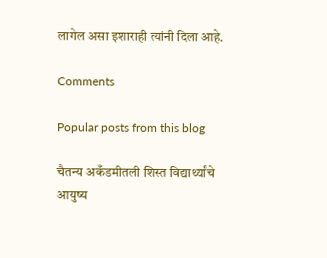लागेल असा इशाराही त्यांनी दिला आहे.

Comments

Popular posts from this blog

चैतन्य अकँडमीतली शिस्त विद्यार्थ्यांचे आयुष्य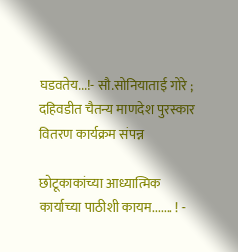घडवतेय...!- सौ.सोनियाताई गोरे ; दहिवडीत चैतन्य माणदेश पुरस्कार वितरण कार्यक्रम संपन्न

छोटूकाकांच्या आध्यात्मिक कार्याच्या पाठीशी कायम....... ! -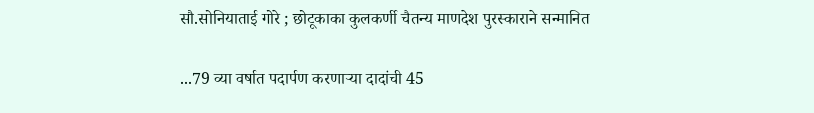सौ.सोनियाताई गोरे ; छोटूकाका कुलकर्णी चैतन्य माणदेश पुरस्काराने सन्मानित

...79 व्या वर्षात पदार्पण करणाऱ्या दादांची 45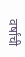वर्षांची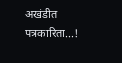अखंडीत पत्रकारिता...!